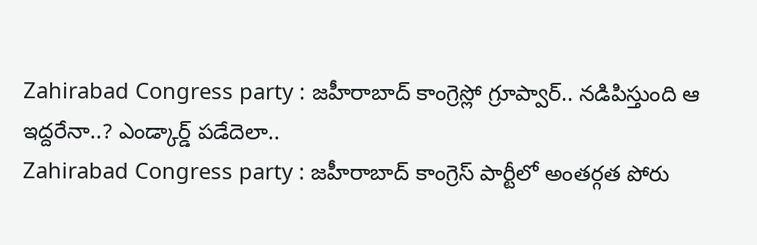Zahirabad Congress party : జహీరాబాద్ కాంగ్రెస్లో గ్రూప్వార్.. నడిపిస్తుంది ఆ ఇద్దరేనా..? ఎండ్కార్డ్ పడేదెలా..
Zahirabad Congress party : జహీరాబాద్ కాంగ్రెస్ పార్టీలో అంతర్గత పోరు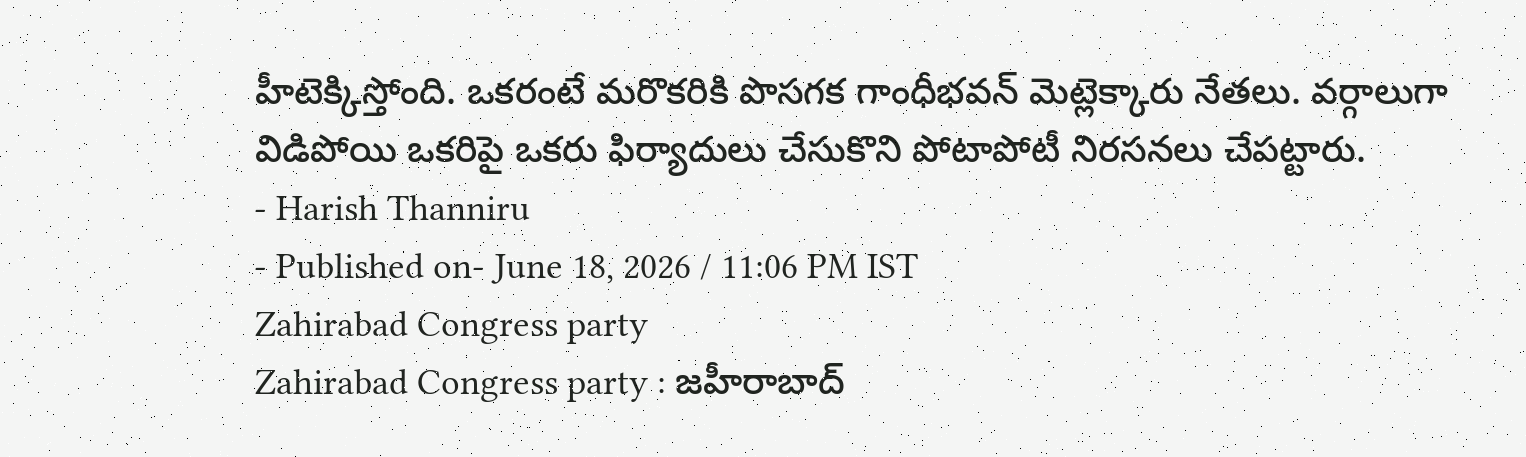హీటెక్కిస్తోంది. ఒకరంటే మరొకరికి పొసగక గాంధీభవన్ మెట్లెక్కారు నేతలు. వర్గాలుగా విడిపోయి ఒకరిపై ఒకరు ఫిర్యాదులు చేసుకొని పోటాపోటీ నిరసనలు చేపట్టారు.
- Harish Thanniru
- Published on- June 18, 2026 / 11:06 PM IST
Zahirabad Congress party
Zahirabad Congress party : జహీరాబాద్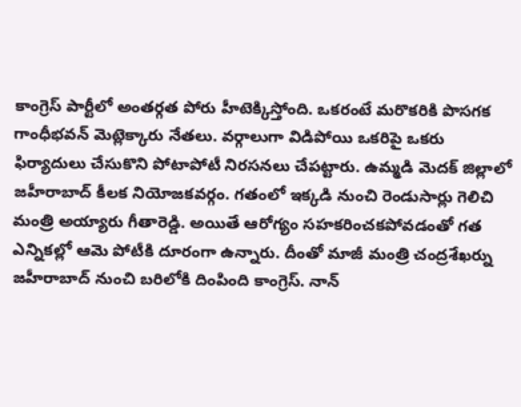కాంగ్రెస్ పార్టీలో అంతర్గత పోరు హీటెక్కిస్తోంది. ఒకరంటే మరొకరికి పొసగక గాంధీభవన్ మెట్లెక్కారు నేతలు. వర్గాలుగా విడిపోయి ఒకరిపై ఒకరు ఫిర్యాదులు చేసుకొని పోటాపోటీ నిరసనలు చేపట్టారు. ఉమ్మడి మెదక్ జిల్లాలో జహీరాబాద్ కీలక నియోజకవర్గం. గతంలో ఇక్కడి నుంచి రెండుసార్లు గెలిచి మంత్రి అయ్యారు గీతారెడ్డి. అయితే ఆరోగ్యం సహకరించకపోవడంతో గత ఎన్నికల్లో ఆమె పోటీకి దూరంగా ఉన్నారు. దీంతో మాజీ మంత్రి చంద్రశేఖర్ను జహీరాబాద్ నుంచి బరిలోకి దింపింది కాంగ్రెస్. నాన్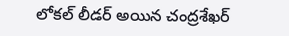లోకల్ లీడర్ అయిన చంద్రశేఖర్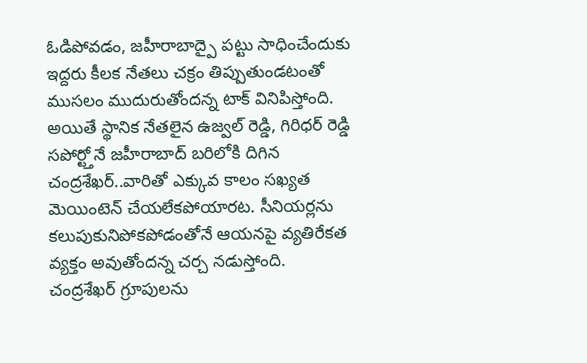ఓడిపోవడం, జహీరాబాద్పై పట్టు సాధించేందుకు ఇద్దరు కీలక నేతలు చక్రం తిప్పుతుండటంతో ముసలం ముదురుతోందన్న టాక్ వినిపిస్తోంది.
అయితే స్థానిక నేతలైన ఉజ్వల్ రెడ్డి, గిరిధర్ రెడ్డి సపోర్ట్తోనే జహీరాబాద్ బరిలోకి దిగిన చంద్రశేఖర్..వారితో ఎక్కువ కాలం సఖ్యత మెయింటెన్ చేయలేకపోయారట. సీనియర్లను కలుపుకునిపోకపోడంతోనే ఆయనపై వ్యతిరేకత వ్యక్తం అవుతోందన్న చర్చ నడుస్తోంది. చంద్రశేఖర్ గ్రూపులను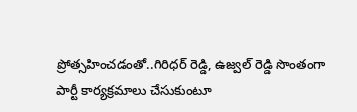ప్రోత్సహించడంతో..గిరిధర్ రెడ్డి, ఉజ్వల్ రెడ్డి సొంతంగా పార్టీ కార్యక్రమాలు చేసుకుంటూ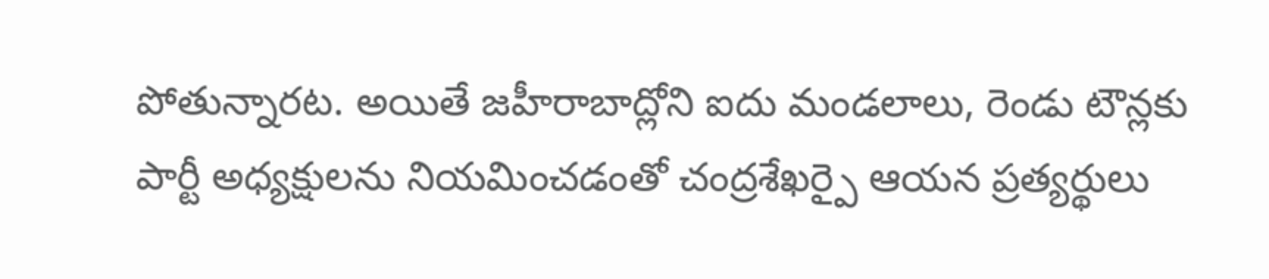పోతున్నారట. అయితే జహీరాబాద్లోని ఐదు మండలాలు, రెండు టౌన్లకు పార్టీ అధ్యక్షులను నియమించడంతో చంద్రశేఖర్పై ఆయన ప్రత్యర్థులు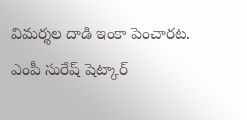విమర్శల దాడి ఇంకా పెంచారట.
ఎంపీ సురేష్ షెట్కార్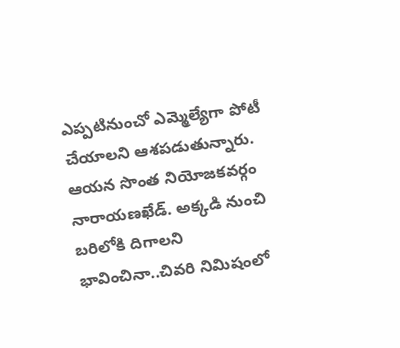ఎప్పటినుంచో ఎమ్మెల్యేగా పోటీ చేయాలని ఆశపడుతున్నారు. ఆయన సొంత నియోజకవర్గం నారాయణఖేడ్. అక్కడి నుంచి బరిలోకి దిగాలని భావించినా..చివరి నిమిషంలో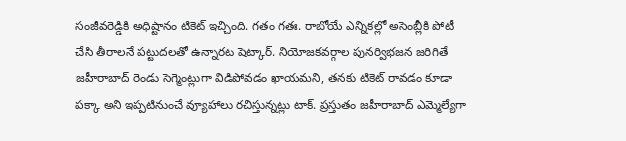సంజీవరెడ్డికి అధిష్టానం టికెట్ ఇచ్చింది. గతం గతః. రాబోయే ఎన్నికల్లో అసెంబ్లీకి పోటీ చేసి తీరాలనే పట్టుదలతో ఉన్నారట షెట్కార్. నియోజకవర్గాల పునర్విభజన జరిగితే జహీరాబాద్ రెండు సెగ్మెంట్లుగా విడిపోవడం ఖాయమని, తనకు టికెట్ రావడం కూడా పక్కా అని ఇప్పటినుంచే వ్యూహాలు రచిస్తున్నట్లు టాక్. ప్రస్తుతం జహీరాబాద్ ఎమ్మెల్యేగా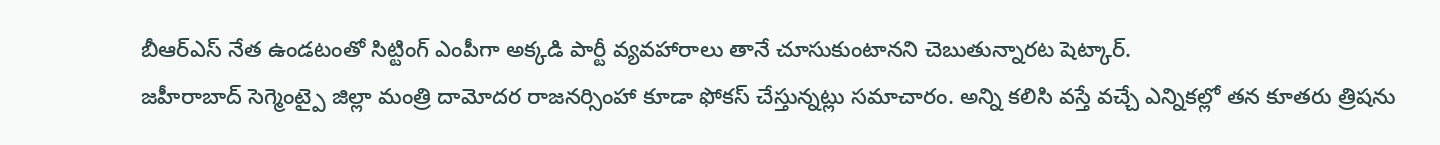బీఆర్ఎస్ నేత ఉండటంతో సిట్టింగ్ ఎంపీగా అక్కడి పార్టీ వ్యవహారాలు తానే చూసుకుంటానని చెబుతున్నారట షెట్కార్.
జహీరాబాద్ సెగ్మెంట్పై జిల్లా మంత్రి దామోదర రాజనర్సింహా కూడా ఫోకస్ చేస్తున్నట్లు సమాచారం. అన్ని కలిసి వస్తే వచ్చే ఎన్నికల్లో తన కూతరు త్రిషను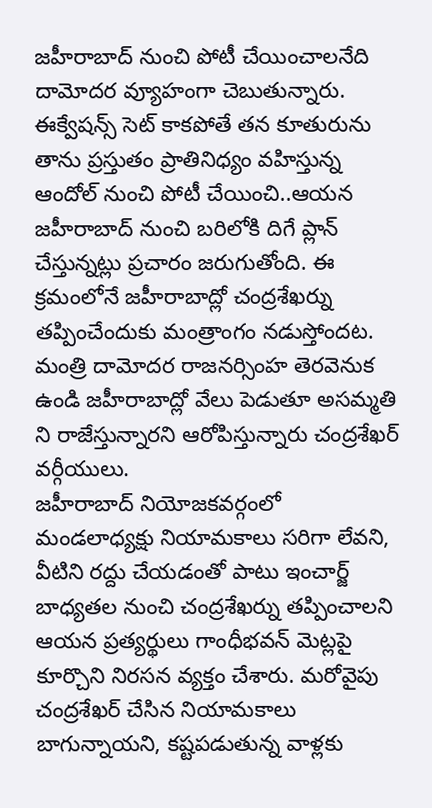జహీరాబాద్ నుంచి పోటీ చేయించాలనేది దామోదర వ్యూహంగా చెబుతున్నారు. ఈక్వేషన్స్ సెట్ కాకపోతే తన కూతురును తాను ప్రస్తుతం ప్రాతినిధ్యం వహిస్తున్న ఆందోల్ నుంచి పోటీ చేయించి..ఆయన జహీరాబాద్ నుంచి బరిలోకి దిగే ప్లాన్ చేస్తున్నట్లు ప్రచారం జరుగుతోంది. ఈ క్రమంలోనే జహీరాబాద్లో చంద్రశేఖర్ను తప్పించేందుకు మంత్రాంగం నడుస్తోందట. మంత్రి దామోదర రాజనర్సింహ తెరవెనుక ఉండి జహీరాబాద్లో వేలు పెడుతూ అసమ్మతి ని రాజేస్తున్నారని ఆరోపిస్తున్నారు చంద్రశేఖర్ వర్గీయులు.
జహీరాబాద్ నియోజకవర్గంలో మండలాధ్యక్షు నియామకాలు సరిగా లేవని, వీటిని రద్దు చేయడంతో పాటు ఇంచార్జ్ బాధ్యతల నుంచి చంద్రశేఖర్ను తప్పించాలని ఆయన ప్రత్యర్థులు గాంధీభవన్ మెట్లపై కూర్చొని నిరసన వ్యక్తం చేశారు. మరోవైపు చంద్రశేఖర్ చేసిన నియామకాలు బాగున్నాయని, కష్టపడుతున్న వాళ్లకు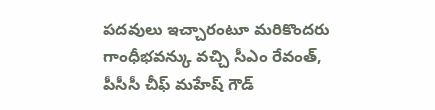పదవులు ఇచ్చారంటూ మరికొందరు గాంధీభవన్కు వచ్చి సీఎం రేవంత్, పీసీసీ చీఫ్ మహేష్ గౌడ్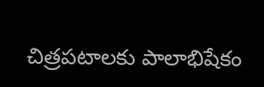చిత్రపటాలకు పాలాభిషేకం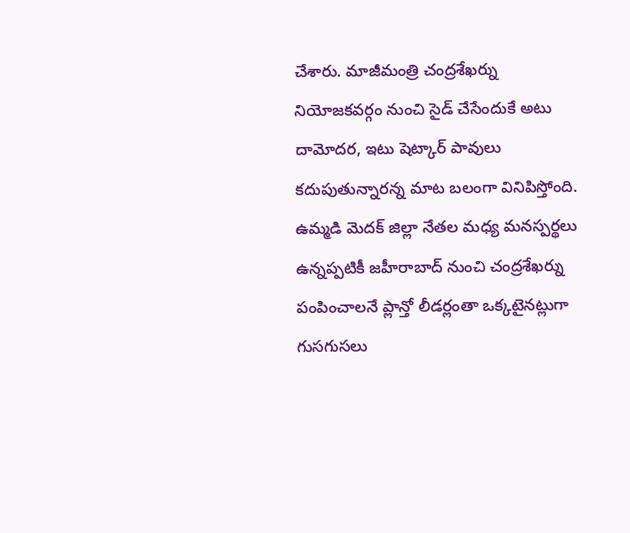చేశారు. మాజీమంత్రి చంద్రశేఖర్ను నియోజకవర్గం నుంచి సైడ్ చేసేందుకే అటు దామోదర, ఇటు షెట్కార్ పావులు కదుపుతున్నారన్న మాట బలంగా వినిపిస్తోంది.
ఉమ్మడి మెదక్ జిల్లా నేతల మధ్య మనస్పర్థలు ఉన్నప్పటికీ జహీరాబాద్ నుంచి చంద్రశేఖర్ను పంపించాలనే ప్లాన్తో లీడర్లంతా ఒక్కటైనట్లుగా గుసగుసలు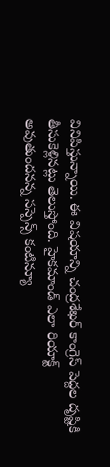వినిపిస్తున్నాయి. ఈ విషయాన్ని చంద్రశేఖర్ కాంగ్రెస్ పెద్దల దృష్టికి తీసుకెళ్లినట్లు తెలుస్తోంది. హైకమాండ్ ఎలా రియాక్ట్ అవుతుందనన్న సస్పెన్స్ కంటిన్యూ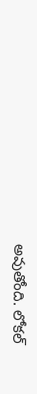అవుతోంది. లోకల్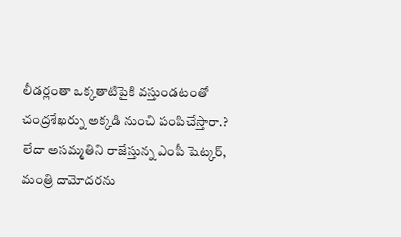లీడర్లంతా ఒక్కతాటిపైకి వస్తుండటంతో చంద్రశేఖర్ను అక్కడి నుంచి పంపిచేస్తారా.? లేదా అసమ్మతిని రాజేస్తున్న ఎంపీ షెట్కర్, మంత్రి దామోదరను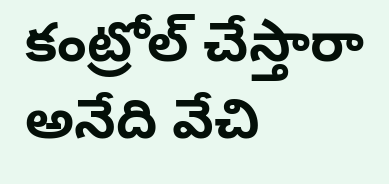కంట్రోల్ చేస్తారా అనేది వేచి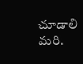చూడాలి మరి.